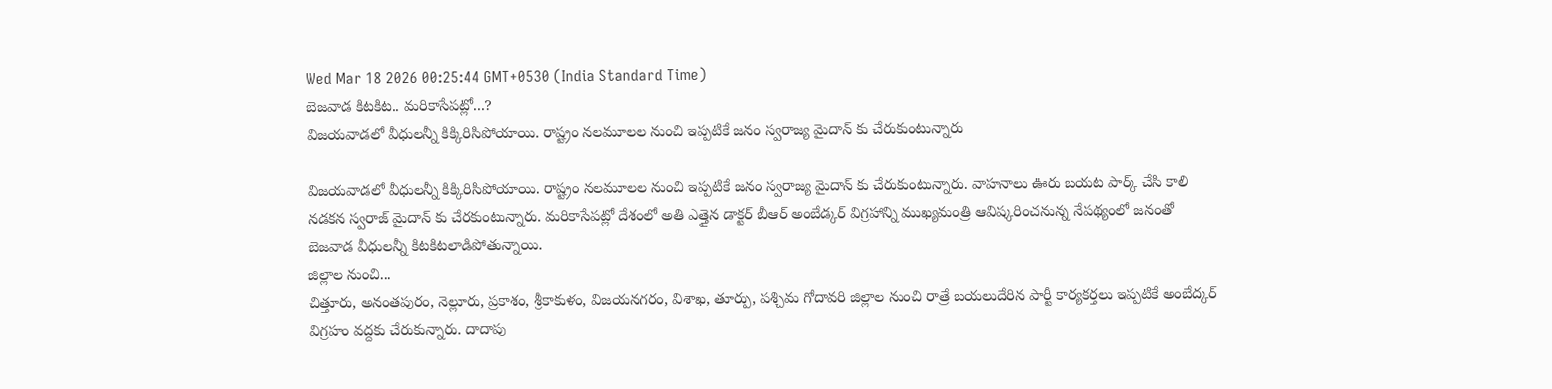Wed Mar 18 2026 00:25:44 GMT+0530 (India Standard Time)
బెజవాడ కిటకిట.. మరికాసేపట్లో...?
విజయవాడలో వీధులన్నీ కిక్కిరిసిపోయాయి. రాష్ట్రం నలమూలల నుంచి ఇప్పటికే జనం స్వరాజ్య మైదాన్ కు చేరుకుంటున్నారు

విజయవాడలో వీధులన్నీ కిక్కిరిసిపోయాయి. రాష్ట్రం నలమూలల నుంచి ఇప్పటికే జనం స్వరాజ్య మైదాన్ కు చేరుకుంటున్నారు. వాహనాలు ఊరు బయట పార్క్ చేసి కాలి నడకన స్వరాజ్ మైదాన్ కు చేరకుంటున్నారు. మరికాసేపట్లో దేశంలో అతి ఎత్తైన డాక్టర్ బీఆర్ అంబేడ్కర్ విగ్రహాన్ని ముఖ్యమంత్రి ఆవిష్కరించనున్న నేపథ్యంలో జనంతో బెజవాడ వీధులన్నీ కిటకిటలాడిపోతున్నాయి.
జిల్లాల నుంచి...
చిత్తూరు, అనంతపురం, నెల్లూరు, ప్రకాశం, శ్రీకాకుళం, విజయనగరం, విశాఖ, తూర్పు, పశ్చిమ గోదావరి జిల్లాల నుంచి రాత్రే బయలుదేరిన పార్టీ కార్యకర్తలు ఇప్పటికే అంబేద్కర్ విగ్రహం వద్దకు చేరుకున్నారు. దాదాపు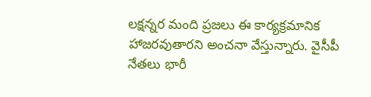లక్షన్నర మంది ప్రజలు ఈ కార్యక్రమానిక హాజరవుతారని అంచనా వేస్తున్నారు. వైసీపీ నేతలు భారీ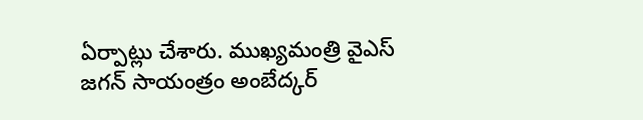ఏర్పాట్లు చేశారు. ముఖ్యమంత్రి వైఎస్ జగన్ సాయంత్రం అంబేద్కర్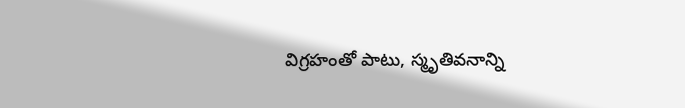విగ్రహంతో పాటు, స్మృతివనాన్ని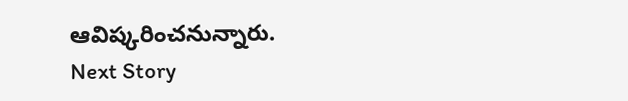ఆవిష్కరించనున్నారు.
Next Story